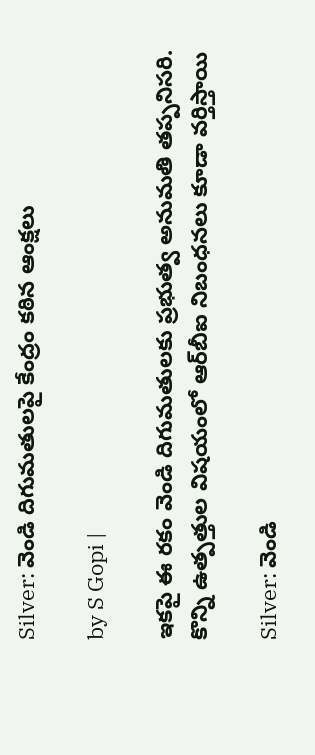Silver: వెండి దిగుమతులపై కేంద్రం కఠిన ఆంక్షలు

by S Gopi |

ఇకపై ఈ రకం వెండి దిగుమతులకు ప్రభుత్వ అనుమతి తప్పనిసరి. కొన్ని ఉత్పత్తుల విషయంలో ఆర్‌బీఐ నిబంధనలు కూడా వర్తిస్తాయి

Silver: వెండి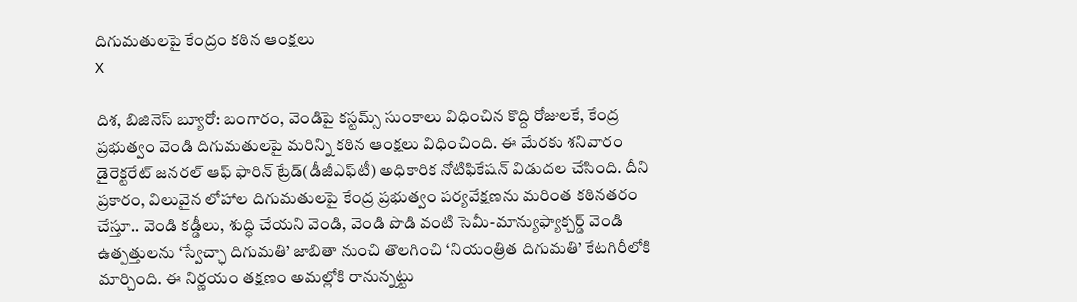దిగుమతులపై కేంద్రం కఠిన ఆంక్షలు
X

దిశ, బిజినెస్ బ్యూరో: బంగారం, వెండిపై కస్టమ్స్ సుంకాలు విధించిన కొద్ది రోజులకే, కేంద్ర ప్రభుత్వం వెండి దిగుమతులపై మరిన్ని కఠిన ఆంక్షలు విధించింది. ఈ మేరకు శనివారం డైరెక్టరేట్ జనరల్ ఆఫ్ ఫారిన్ ట్రేడ్(డీజీఎఫ్‌టీ) అధికారిక నోటిఫికేషన్ విడుదల చేసింది. దీని ప్రకారం, విలువైన లోహాల దిగుమతులపై కేంద్ర ప్రభుత్వం పర్యవేక్షణను మరింత కఠినతరం చేస్తూ.. వెండి కడ్డీలు, శుద్ధి చేయని వెండి, వెండి పొడి వంటి సెమీ-మాన్యుఫ్యాక్చర్డ్ వెండి ఉత్పత్తులను ‘స్వేచ్ఛా దిగుమతి’ జాబితా నుంచి తొలగించి ‘నియంత్రిత దిగుమతి’ కేటగిరీలోకి మార్చింది. ఈ నిర్ణయం తక్షణం అమల్లోకి రానున్నట్టు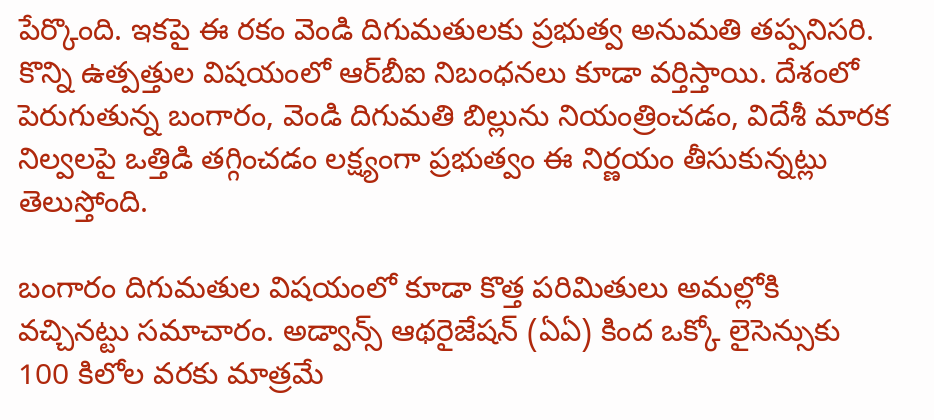పేర్కొంది. ఇకపై ఈ రకం వెండి దిగుమతులకు ప్రభుత్వ అనుమతి తప్పనిసరి. కొన్ని ఉత్పత్తుల విషయంలో ఆర్‌బీఐ నిబంధనలు కూడా వర్తిస్తాయి. దేశంలో పెరుగుతున్న బంగారం, వెండి దిగుమతి బిల్లును నియంత్రించడం, విదేశీ మారక నిల్వలపై ఒత్తిడి తగ్గించడం లక్ష్యంగా ప్రభుత్వం ఈ నిర్ణయం తీసుకున్నట్లు తెలుస్తోంది.

బంగారం దిగుమతుల విషయంలో కూడా కొత్త పరిమితులు అమల్లోకి వచ్చినట్టు సమాచారం. అడ్వాన్స్ ఆథరైజేషన్ (ఏఏ) కింద ఒక్కో లైసెన్సుకు 100 కిలోల వరకు మాత్రమే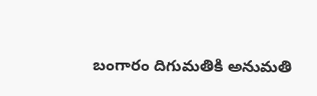బంగారం దిగుమతికి అనుమతి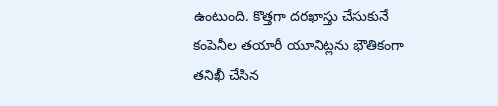ఉంటుంది. కొత్తగా దరఖాస్తు చేసుకునే కంపెనీల తయారీ యూనిట్లను భౌతికంగా తనిఖీ చేసిన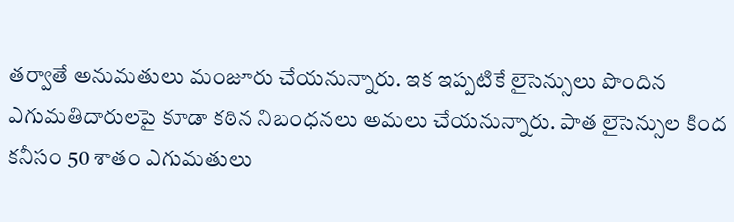తర్వాతే అనుమతులు మంజూరు చేయనున్నారు. ఇక ఇప్పటికే లైసెన్సులు పొందిన ఎగుమతిదారులపై కూడా కఠిన నిబంధనలు అమలు చేయనున్నారు. పాత లైసెన్సుల కింద కనీసం 50 శాతం ఎగుమతులు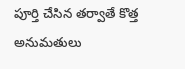పూర్తి చేసిన తర్వాతే కొత్త అనుమతులు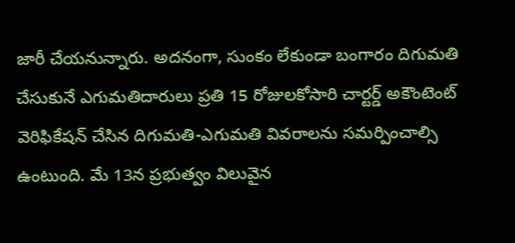జారీ చేయనున్నారు. అదనంగా, సుంకం లేకుండా బంగారం దిగుమతి చేసుకునే ఎగుమతిదారులు ప్రతి 15 రోజులకోసారి చార్టర్డ్ అకౌంటెంట్ వెరిఫికేషన్ చేసిన దిగుమతి-ఎగుమతి వివరాలను సమర్పించాల్సి ఉంటుంది. మే 13న ప్రభుత్వం విలువైన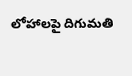లోహాలపై దిగుమతి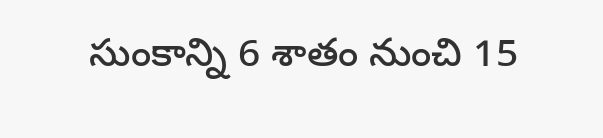సుంకాన్ని 6 శాతం నుంచి 15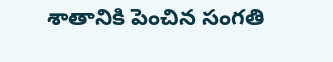శాతానికి పెంచిన సంగతి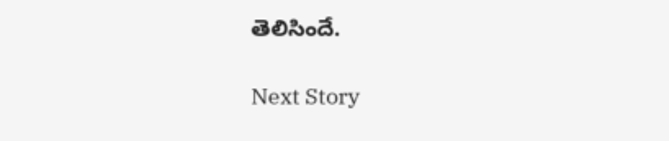తెలిసిందే.

Next Story